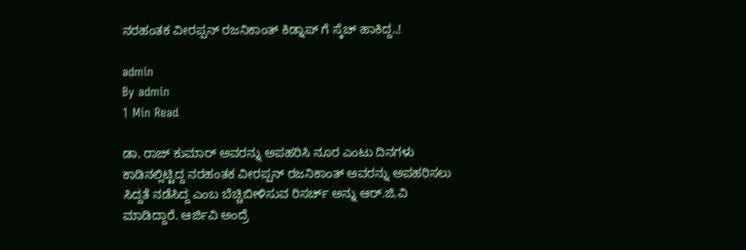ನರಹಂತಕ ವೀರಪ್ಪನ್ ರಜನಿಕಾಂತ್ ಕಿಡ್ನಾಪ್ ಗೆ ಸ್ಕೆಚ್ ಹಾಕಿದ್ದ..!

admin
By admin
1 Min Read

ಡಾ. ರಾಜ್ ಕುಮಾರ್ ಅವರನ್ನು ಅಪಹರಿಸಿ ನೂರ ಎಂಟು ದಿನಗಳು ಕಾಡಿನಲ್ಲಿಟ್ಟಿದ್ದ ನರಹಂತಕ ವೀರಪ್ಪನ್ ರಜನಿಕಾಂತ್ ಅವರನ್ನು ಅಪಹರಿಸಲು ಸಿದ್ದತೆ ನಡೆಸಿದ್ದ ಎಂಬ ಬೆಚ್ಚಿಬೀಳಿಸುವ ರಿಸರ್ಚ್ ಅನ್ನು ಆರ್.ಜಿ.ವಿ ಮಾಡಿದ್ದಾರೆ. ಆರ್ಜಿವಿ ಅಂದ್ರೆ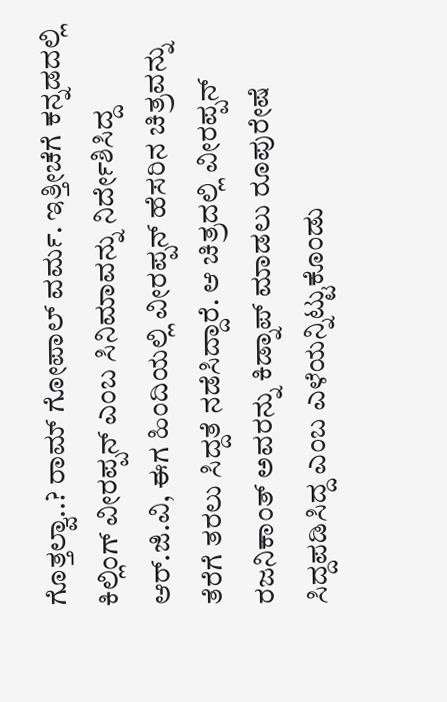ಗೊತ್ತಲ್ವಾ..? ರಾಮ್ ಗೋಪಾಲ್ ವರ್ಮ. ಇತ್ತೀಚೆಗೆ ಕನ್ನಡದಲ್ಲಿ ಕಿಲ್ಲಿಂಗ್ ವೀರಪ್ಪನ್ ಎಂಬ ಸಿನಿಮಾವನ್ನು ನಿರ್ದೇಶಿಸಿದ್ದ ಆರ್.ಜಿ.ವಿ, ಈಗ ಹಿಂದಿಯಲ್ಲಿ ವೀರಪ್ಪನ್ ಹೆಸರಿನ ಚಿತ್ರವನ್ನು ತೆರೆಗೆ ತರಲು ಸಿದ್ದತೆ ನಡೆಸಿದ್ದಾರೆ. ಆ ಚಿತ್ರದಲ್ಲಿ ವೀರಪ್ಪನ್ ರಜನಿಕಾಂತ್ ಅವರನ್ನು ಕಿಡ್ನಾಪ್ ಮಾಡಲು ರೂಪುರೇಷೆ ಸಿದ್ದಪಡಿಸಿದ್ದ ಎಂಬ ಎಳೆಯನ್ನಿಟ್ಟುಕೊಂಡು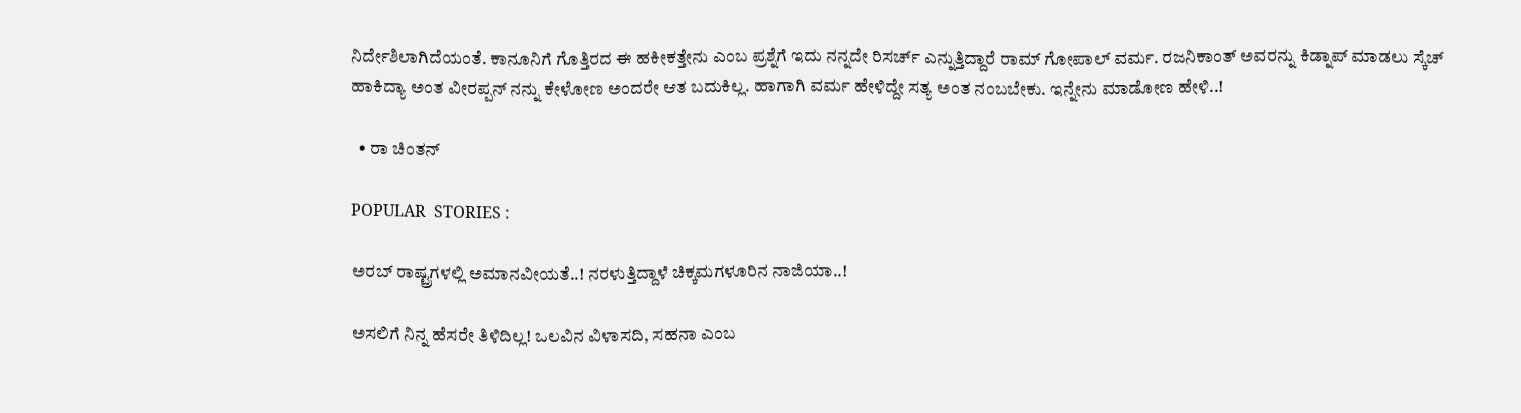ನಿರ್ದೇಶಿಲಾಗಿದೆಯಂತೆ. ಕಾನೂನಿಗೆ ಗೊತ್ತಿರದ ಈ ಹಕೀಕತ್ತೇನು ಎಂಬ ಪ್ರಶ್ನೆಗೆ ಇದು ನನ್ನದೇ ರಿಸರ್ಚ್ ಎನ್ನುತ್ತಿದ್ದಾರೆ ರಾಮ್ ಗೋಪಾಲ್ ವರ್ಮ. ರಜನಿಕಾಂತ್ ಅವರನ್ನು ಕಿಡ್ನಾಪ್ ಮಾಡಲು ಸ್ಕೆಚ್ ಹಾಕಿದ್ಯಾ ಅಂತ ವೀರಪ್ಪನ್ ನನ್ನು ಕೇಳೋಣ ಅಂದರೇ ಆತ ಬದುಕಿಲ್ಲ. ಹಾಗಾಗಿ ವರ್ಮ ಹೇಳಿದ್ದೇ ಸತ್ಯ ಅಂತ ನಂಬಬೇಕು. ಇನ್ನೇನು ಮಾಡೋಣ ಹೇಳಿ..!

  • ರಾ ಚಿಂತನ್

POPULAR  STORIES :

ಅರಬ್ ರಾಷ್ಟ್ರಗಳಲ್ಲಿ ಅಮಾನವೀಯತೆ..! ನರಳುತ್ತಿದ್ದಾಳೆ ಚಿಕ್ಕಮಗಳೂರಿನ ನಾಜಿಯಾ..!

ಅಸಲಿಗೆ ನಿನ್ನ ಹೆಸರೇ ತಿಳಿದಿಲ್ಲ! ಒಲವಿನ ವಿಳಾಸದಿ, ಸಹನಾ ಎಂಬ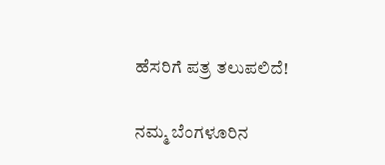ಹೆಸರಿಗೆ ಪತ್ರ ತಲುಪಲಿದೆ!

ನಮ್ಮ ಬೆಂಗಳೂರಿನ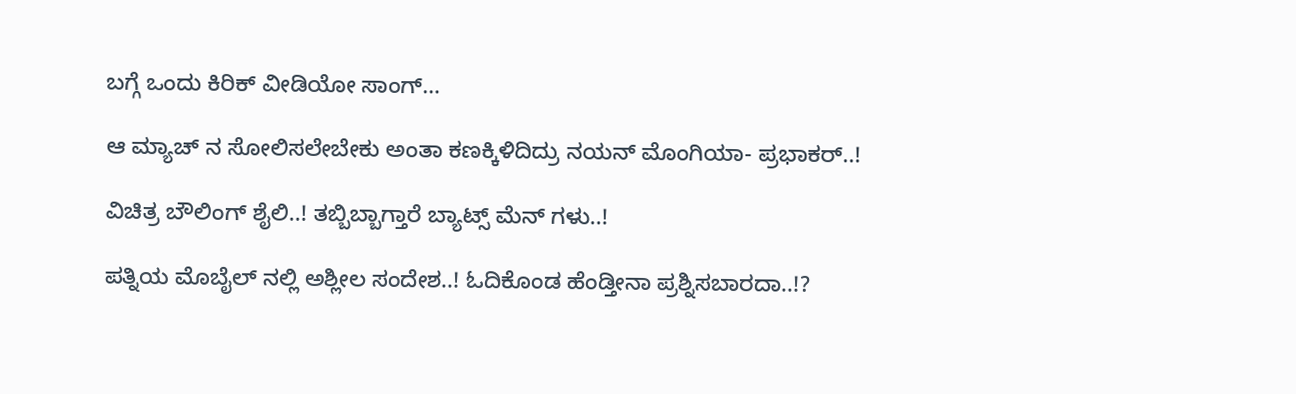ಬಗ್ಗೆ ಒಂದು ಕಿರಿಕ್ ವೀಡಿಯೋ ಸಾಂಗ್…

ಆ ಮ್ಯಾಚ್ ನ ಸೋಲಿಸಲೇಬೇಕು ಅಂತಾ ಕಣಕ್ಕಿಳಿದಿದ್ರು ನಯನ್ ಮೊಂಗಿಯಾ- ಪ್ರಭಾಕರ್..!

ವಿಚಿತ್ರ ಬೌಲಿಂಗ್ ಶೈಲಿ..! ತಬ್ಬಿಬ್ಬಾಗ್ತಾರೆ ಬ್ಯಾಟ್ಸ್ ಮೆನ್ ಗಳು..!

ಪತ್ನಿಯ ಮೊಬೈಲ್ ನಲ್ಲಿ ಅಶ್ಲೀಲ ಸಂದೇಶ..! ಓದಿಕೊಂಡ ಹೆಂಡ್ತೀನಾ ಪ್ರಶ್ನಿಸಬಾರದಾ..!?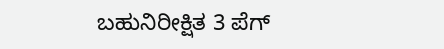ಬಹುನಿರೀಕ್ಷಿತ 3 ಪೆಗ್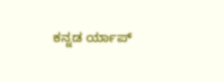ಕನ್ನಡ ರ್ಯಾಪ್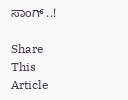ಸಾಂಗ್ ..!

Share This Article